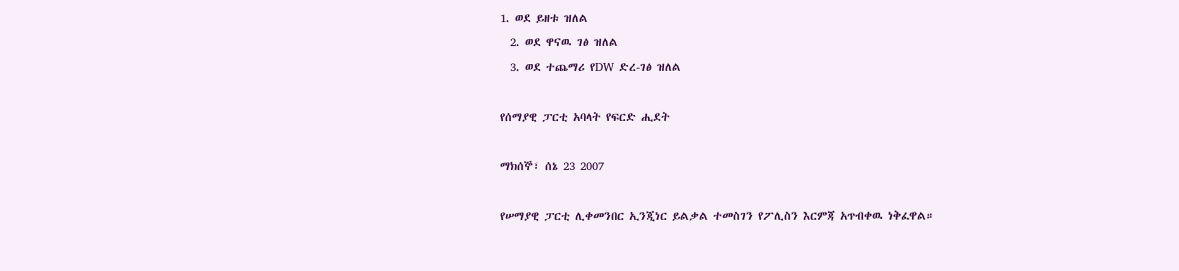1. ወደ ይዘቱ ዝለል
  2. ወደ ዋናዉ ገፅ ዝለል
  3. ወደ ተጨማሪ የDW ድረ-ገፅ ዝለል

የሰማያዊ ፓርቲ አባላት የፍርድ ሒደት

ማክሰኞ፣ ሰኔ 23 2007

የሠማያዊ ፓርቲ ሊቀመንበር ኢንጂነር ይልቃል ተመስገን የፖሊስን እርምጃ አጥብቀዉ ነቅፈዋል።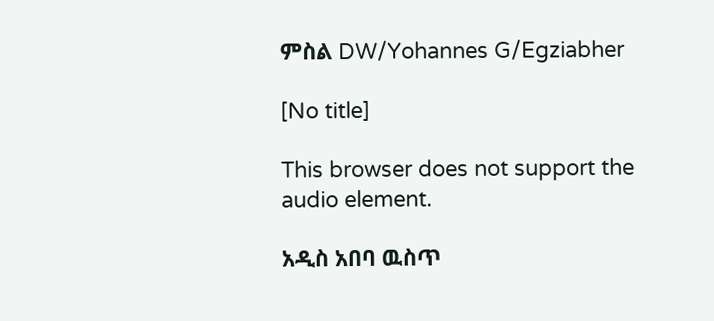ምስል DW/Yohannes G/Egziabher

[No title]

This browser does not support the audio element.

አዲስ አበባ ዉስጥ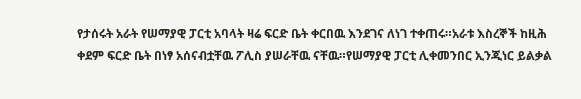የታሰሩት አራት የሠማያዊ ፓርቲ አባላት ዛሬ ፍርድ ቤት ቀርበዉ እንደገና ለነገ ተቀጠሩ።አራቱ እስረኞች ከዚሕ ቀደም ፍርድ ቤት በነፃ አሰናብቷቸዉ ፖሊስ ያሠራቸዉ ናቸዉ።የሠማያዊ ፓርቲ ሊቀመንበር ኢንጂነር ይልቃል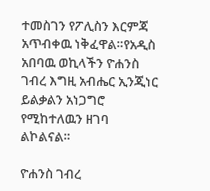ተመስገን የፖሊስን እርምጃ አጥብቀዉ ነቅፈዋል።የአዲስ አበባዉ ወኪላችን ዮሐንስ ገብረ እግዚ አብሔር ኢንጂነር ይልቃልን አነጋግሮ የሚከተለዉን ዘገባ ልኮልናል።

ዮሐንስ ገብረ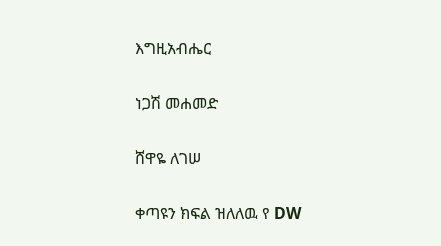እግዚአብሔር

ነጋሽ መሐመድ

ሸዋዬ ለገሠ

ቀጣዩን ክፍል ዝለለዉ የ DW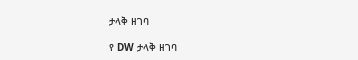ታላቅ ዘገባ

የ DW ታላቅ ዘገባ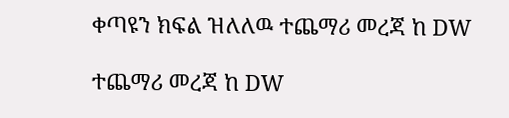ቀጣዩን ክፍል ዝለለዉ ተጨማሪ መረጃ ከ DW

ተጨማሪ መረጃ ከ DW